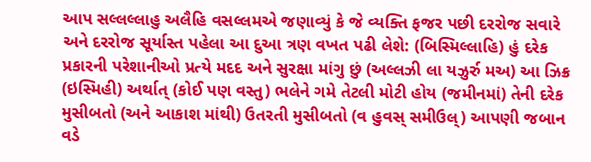આપ સલ્લલ્લાહુ અલૈહિ વસલ્લમએ જણાવ્યું કે જે વ્યક્તિ ફજર પછી દરરોજ સવારે અને દરરોજ સૂર્યાસ્ત પહેલા આ દુઆ ત્રણ વખત પઢી લેશે: (બિસ્મિલ્લાહિ) હું દરેક પ્રકારની પરેશાનીઓ પ્રત્યે મદદ અને સુરક્ષા માંગુ છું (અલ્લઝી લા યઝુર્રુ મઅ) આ ઝિક્ર (ઇસ્મિહી) અર્થાત્ (કોઈ પણ વસ્તુ) ભલેને ગમે તેટલી મોટી હોય (જમીનમાં) તેની દરેક મુસીબતો (અને આકાશ માંથી) ઉતરતી મુસીબતો (વ હુવસ્ સમીઉલ્) આપણી જબાન વડે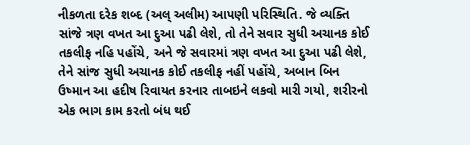નીકળતા દરેક શબ્દ (અલ્ અલીમ) આપણી પરિસ્થિતિ. જે વ્યક્તિ સાંજે ત્રણ વખત આ દુઆ પઢી લેશે, તો તેને સવાર સુધી અચાનક કોઈ તકલીફ નહિ પહોંચે, અને જે સવારમાં ત્રણ વખત આ દુઆ પઢી લેશે, તેને સાંજ સુધી અચાનક કોઈ તકલીફ નહીં પહોંચે, અબાન બિન ઉષ્માન આ હદીષ રિવાયત કરનાર તાબઇને લકવો મારી ગયો, શરીરનો એક ભાગ કામ કરતો બંધ થઈ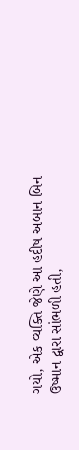ગયો, એક વ્યક્તિ જેણે આ હદીષ અબાન બિન ઉષ્માન દ્વારા સાંભળી હતી,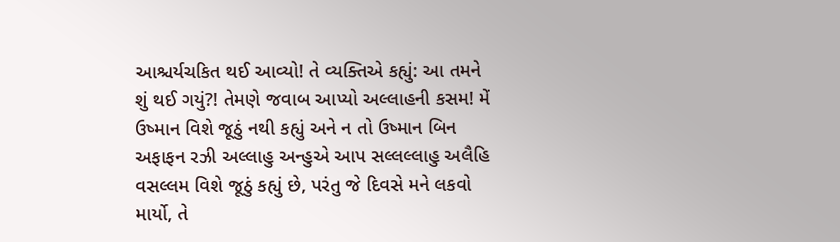આશ્ચર્યચકિત થઈ આવ્યો! તે વ્યક્તિએ કહ્યું: આ તમને શું થઈ ગયું?! તેમણે જવાબ આપ્યો અલ્લાહની કસમ! મેં ઉષ્માન વિશે જૂઠું નથી કહ્યું અને ન તો ઉષ્માન બિન અફાફન રઝી અલ્લાહુ અન્હુએ આપ સલ્લલ્લાહુ અલૈહિ વસલ્લમ વિશે જૂઠું કહ્યું છે, પરંતુ જે દિવસે મને લકવો માર્યો, તે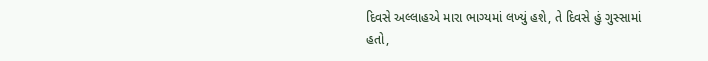દિવસે અલ્લાહએ મારા ભાગ્યમાં લખ્યું હશે, તે દિવસે હું ગુસ્સામાં હતો,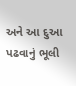અને આ દુઆ પઢવાનું ભૂલી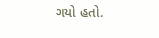ગયો હતો.